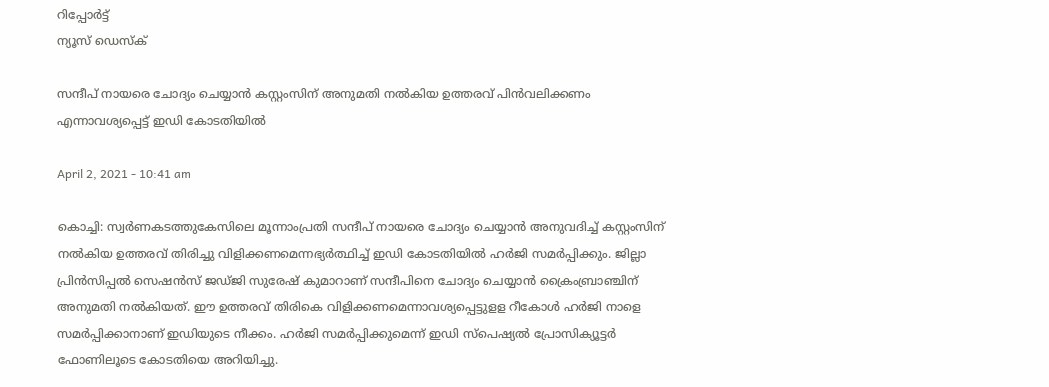റിപ്പോര്‍ട്ട്
ന്യൂസ് ഡെസ്ക്

സന്ദീപ് നായരെ ചോദ്യം ചെയ്യാന്‍ കസ്റ്റംസിന് അനുമതി നല്‍കിയ ഉത്തരവ് പിന്‍വലിക്കണം എന്നാവശ്യപ്പെട്ട് ഇഡി കോടതിയില്‍

April 2, 2021 - 10:41 am

കൊച്ചി: സ്വര്‍ണകടത്തുകേസിലെ മൂന്നാംപ്രതി സന്ദീപ് നായരെ ചോദ്യം ചെയ്യാന്‍ അനുവദിച്ച് കസ്റ്റംസിന് നല്‍കിയ ഉത്തരവ് തിരിച്ചു വിളിക്കണമെന്നഭ്യര്‍ത്ഥിച്ച് ഇഡി കോടതിയില്‍ ഹര്‍ജി സമര്‍പ്പിക്കും. ജില്ലാ പ്രിന്‍സിപ്പല്‍ സെഷന്‍സ് ജഡ്ജി സുരേഷ് കുമാറാണ് സന്ദീപിനെ ചോദ്യം ചെയ്യാന്‍ ക്രൈംബ്രാഞ്ചിന് അനുമതി നല്‍കിയത്. ഈ ഉത്തരവ് തിരികെ വിളിക്കണമെന്നാവശ്യപ്പെട്ടുളള റീകോള്‍ ഹര്‍ജി നാളെ സമര്‍പ്പിക്കാനാണ് ഇഡിയുടെ നീക്കം. ഹര്‍ജി സമര്‍പ്പിക്കുമെന്ന് ഇഡി സ്‌പെഷ്യല്‍ പ്രോസിക്യൂട്ടര്‍ ഫോണിലൂടെ കോടതിയെ അറിയിച്ചു.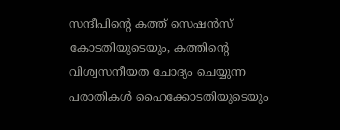സന്ദീപിന്‍റെ കത്ത് സെഷന്‍സ് കോടതിയുടെയും, കത്തിന്‍റെ വിശ്വസനീയത ചോദ്യം ചെയ്യുന്ന പരാതികള്‍ ഹൈക്കോടതിയുടെയും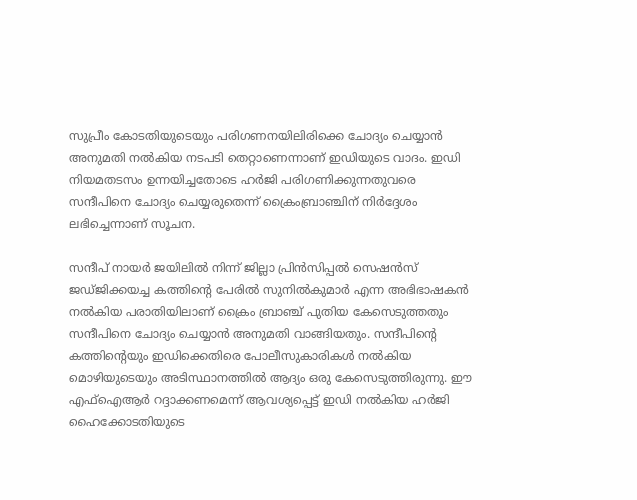സുപ്രീം കോടതിയുടെയും പരിഗണനയിലിരിക്കെ ചോദ്യം ചെയ്യാന്‍ അനുമതി നല്‍കിയ നടപടി തെറ്റാണെന്നാണ് ഇഡിയുടെ വാദം. ഇഡി നിയമതടസം ഉന്നയിച്ചതോടെ ഹര്‍ജി പരിഗണിക്കുന്നതുവരെ സന്ദീപിനെ ചോദ്യം ചെയ്യരുതെന്ന് ക്രൈംബ്രാഞ്ചിന് നിര്‍ദ്ദേശം ലഭിച്ചെന്നാണ് സൂചന.

സന്ദീപ് നായര്‍ ജയിലില്‍ നിന്ന് ജില്ലാ പ്രിന്‍സിപ്പല്‍ സെഷന്‍സ് ജഡ്ജിക്കയച്ച കത്തിന്‍റെ പേരില്‍ സുനില്‍കുമാര്‍ എന്ന അഭിഭാഷകന്‍ നല്‍കിയ പരാതിയിലാണ് ക്രൈം ബ്രാഞ്ച് പുതിയ കേസെടുത്തതും സന്ദീപിനെ ചോദ്യം ചെയ്യാന്‍ അനുമതി വാങ്ങിയതും. സന്ദീപിന്റെ കത്തിന്റെയും ഇഡിക്കെതിരെ പോലീസുകാരികള്‍ നല്‍കിയ മൊഴിയുടെയും അടിസ്ഥാനത്തില്‍ ആദ്യം ഒരു കേസെടുത്തിരുന്നു. ഈ എഫ്‌ഐആര്‍ റദ്ദാക്കണമെന്ന് ആവശ്യപ്പെട്ട് ഇഡി നല്‍കിയ ഹര്‍ജി ഹൈക്കോടതിയുടെ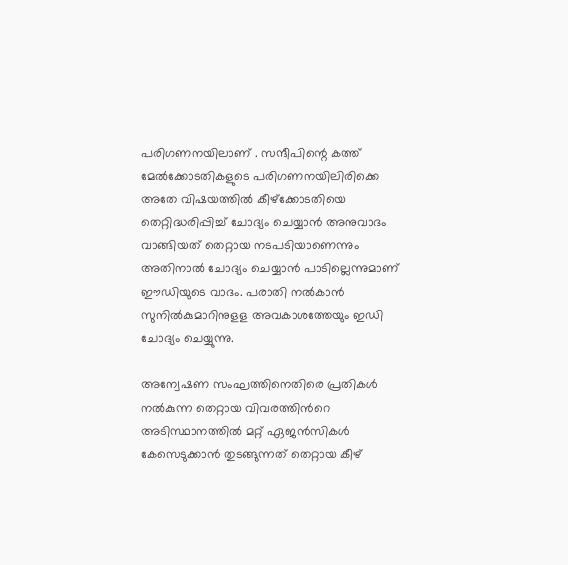പരിഗണനയിലാണ് . സന്ദീപിന്റെ കത്ത് മേല്‍ക്കോടതികളുടെ പരിഗണനയിലിരിക്കെ അതേ വിഷയത്തില്‍ കീഴ്‌ക്കോടതിയെ തെറ്റിദ്ധരിപ്പിച്ച് ചോദ്യം ചെയ്യാന്‍ അനുവാദം വാങ്ങിയത് തെറ്റായ നടപടിയാണെന്നും അതിനാല്‍ ചോദ്യം ചെയ്യാന്‍ പാടില്ലെന്നുമാണ് ഈഡിയുടെ വാദം. പരാതി നല്‍കാന്‍ സുനില്‍കുമാറിനുളള അവകാശത്തേയും ഇഡി ചോദ്യം ചെയ്യുന്നു.

അന്വേഷണ സംഘത്തിനെതിരെ പ്രതികള്‍ നല്‍കുന്ന തെറ്റായ വിവരത്തിന്‍റെ അടിസ്ഥാനത്തില്‍ മറ്റ് ഏജന്‍സികള്‍ കേസെടുക്കാന്‍ തുടങ്ങുന്നത് തെറ്റായ കീഴ്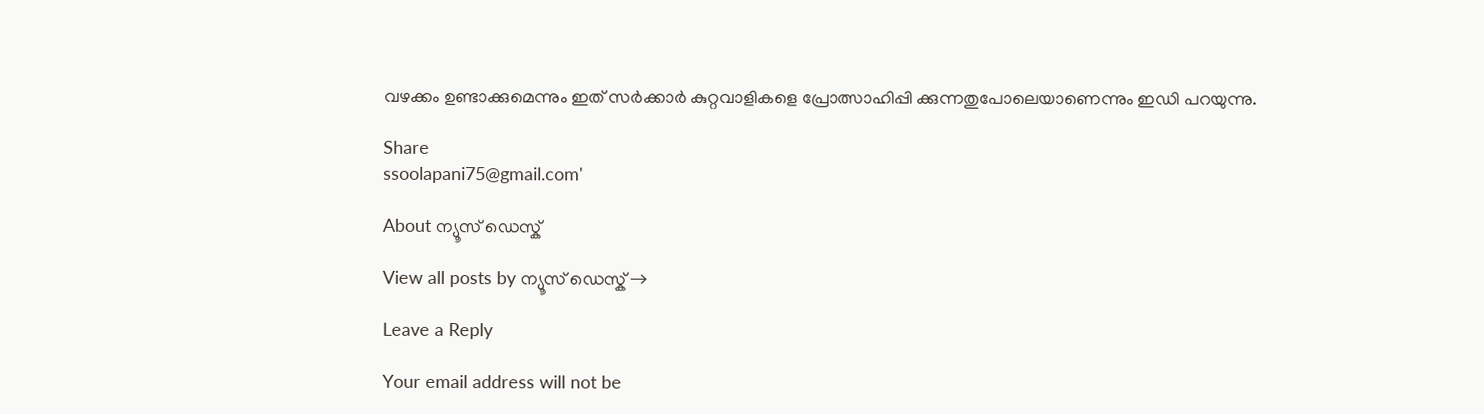വഴക്കം ഉണ്ടാക്കുമെന്നും ഇത് സര്‍ക്കാര്‍ കുറ്റവാളികളെ പ്രോത്സാഹിപ്പി ക്കുന്നതുപോലെയാണെന്നും ഇഡി പറയുന്നു.

Share
ssoolapani75@gmail.com'

About ന്യൂസ് ഡെസ്ക്

View all posts by ന്യൂസ് ഡെസ്ക് →

Leave a Reply

Your email address will not be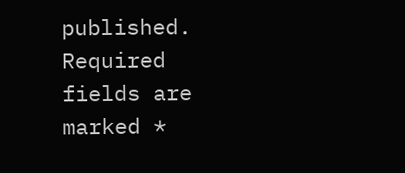published. Required fields are marked *